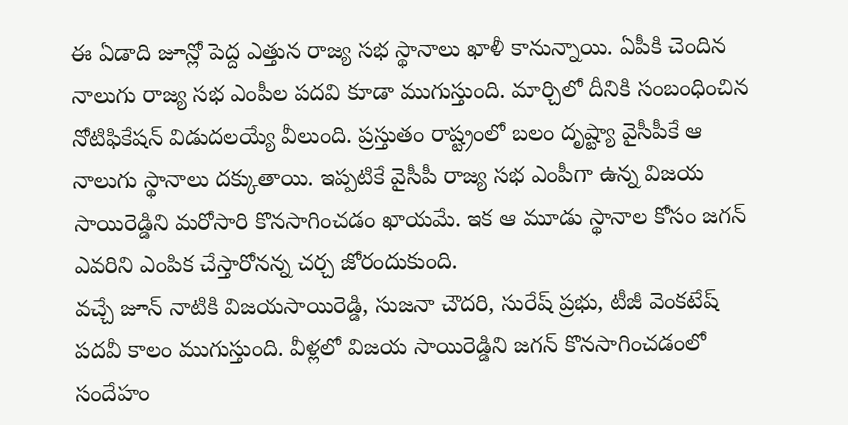ఈ ఏడాది జూన్లో పెద్ద ఎత్తున రాజ్య సభ స్థానాలు ఖాళీ కానున్నాయి. ఏపీకి చెందిన నాలుగు రాజ్య సభ ఎంపీల పదవి కూడా ముగుస్తుంది. మార్చిలో దీనికి సంబంధించిన నోటిఫికేషన్ విడుదలయ్యే వీలుంది. ప్రస్తుతం రాష్ట్రంలో బలం దృష్ట్యా వైసీపీకే ఆ నాలుగు స్థానాలు దక్కుతాయి. ఇప్పటికే వైసీపీ రాజ్య సభ ఎంపీగా ఉన్న విజయ సాయిరెడ్డిని మరోసారి కొనసాగించడం ఖాయమే. ఇక ఆ మూడు స్థానాల కోసం జగన్ ఎవరిని ఎంపిక చేస్తారోనన్న చర్చ జోరందుకుంది.
వచ్చే జూన్ నాటికి విజయసాయిరెడ్డి, సుజనా చౌదరి, సురేష్ ప్రభు, టీజీ వెంకటేష్ పదవీ కాలం ముగుస్తుంది. వీళ్లలో విజయ సాయిరెడ్డిని జగన్ కొనసాగించడంలో సందేహం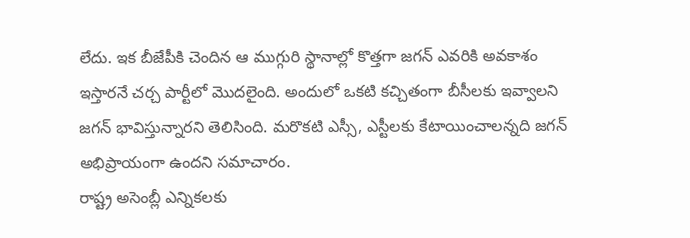లేదు. ఇక బీజేపీకి చెందిన ఆ ముగ్గురి స్థానాల్లో కొత్తగా జగన్ ఎవరికి అవకాశం ఇస్తారనే చర్చ పార్టీలో మొదలైంది. అందులో ఒకటి కచ్చితంగా బీసీలకు ఇవ్వాలని జగన్ భావిస్తున్నారని తెలిసింది. మరొకటి ఎస్సీ, ఎస్టీలకు కేటాయించాలన్నది జగన్ అభిప్రాయంగా ఉందని సమాచారం.
రాష్ట్ర అసెంబ్లీ ఎన్నికలకు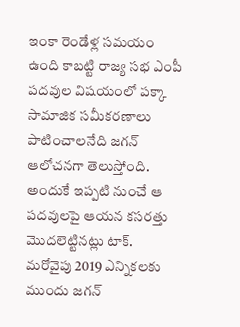ఇంకా రెండేళ్ల సమయం ఉంది కాబట్టి రాజ్య సభ ఎంపీ పదవుల విషయంలో పక్కా సామాజిక సమీకరణాలు పాటించాలనేది జగన్ ఆలోచనగా తెలుస్తోంది. అందుకే ఇప్పటి నుంచే ఆ పదవులపై ఆయన కసరత్తు మొదలెట్టినట్లు టాక్. మరోవైపు 2019 ఎన్నికలకు ముందు జగన్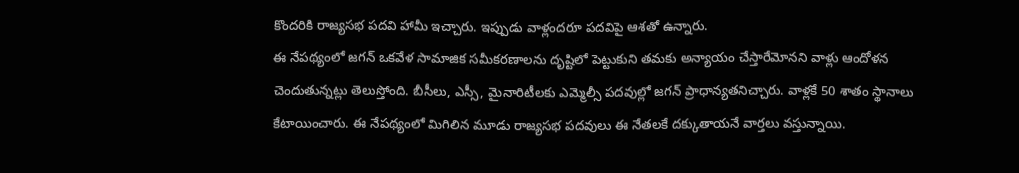కొందరికి రాజ్యసభ పదవి హామీ ఇచ్చారు. ఇప్పుడు వాళ్లందరూ పదవిపై ఆశతో ఉన్నారు.
ఈ నేపథ్యంలో జగన్ ఒకవేళ సామాజిక సమీకరణాలను దృష్టిలో పెట్టుకుని తమకు అన్యాయం చేస్తారేమోనని వాళ్లు ఆందోళన చెందుతున్నట్లు తెలుస్తోంది. బీసీలు, ఎస్సీ, మైనారిటీలకు ఎమ్మెల్సీ పదవుల్లో జగన్ ప్రాధాన్యతనిచ్చారు. వాళ్లకే 50 శాతం స్థానాలు కేటాయించారు. ఈ నేపథ్యంలో మిగిలిన మూడు రాజ్యసభ పదవులు ఈ నేతలకే దక్కుతాయనే వార్తలు వస్తున్నాయి.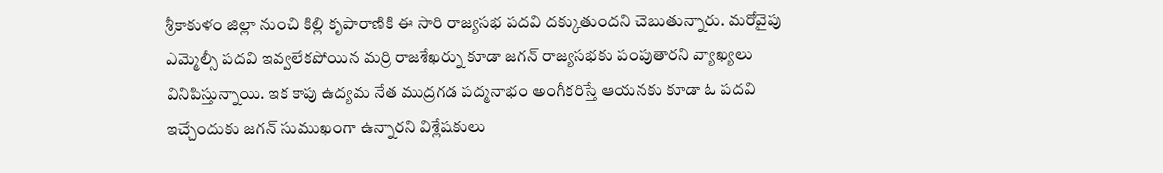శ్రీకాకుళం జిల్లా నుంచి కిల్లి కృపారాణికి ఈ సారి రాజ్యసభ పదవి దక్కుతుందని చెబుతున్నారు. మరోవైపు ఎమ్మెల్సీ పదవి ఇవ్వలేకపోయిన మర్రి రాజశేఖర్ను కూడా జగన్ రాజ్యసభకు పంపుతారని వ్యాఖ్యలు వినిపిస్తున్నాయి. ఇక కాపు ఉద్యమ నేత ముద్రగడ పద్మనాభం అంగీకరిస్తే ఆయనకు కూడా ఓ పదవి ఇచ్చేందుకు జగన్ సుముఖంగా ఉన్నారని విశ్లేషకులు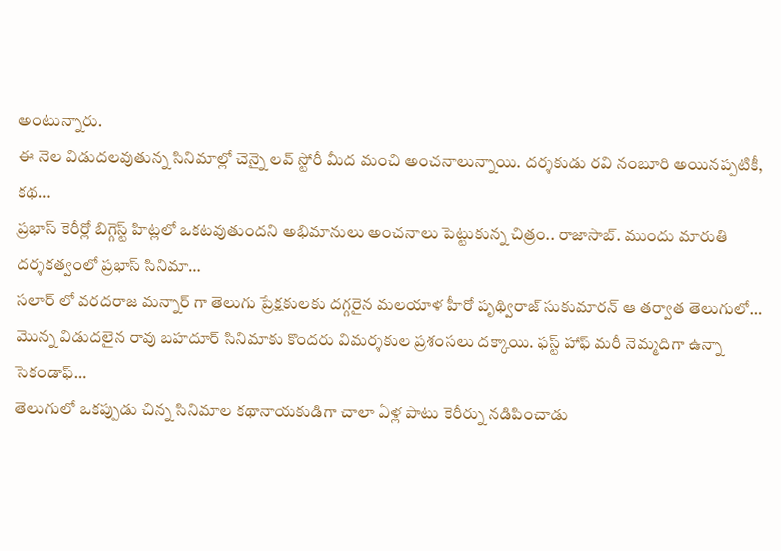అంటున్నారు.
ఈ నెల విడుదలవుతున్న సినిమాల్లో చెన్నై లవ్ స్టోరీ మీద మంచి అంచనాలున్నాయి. దర్శకుడు రవి నంబూరి అయినప్పటికీ, కథ…
ప్రభాస్ కెరీర్లో బిగ్గెస్ట్ హిట్లలో ఒకటవుతుందని అభిమానులు అంచనాలు పెట్టుకున్న చిత్రం.. రాజాసాబ్. ముందు మారుతి దర్శకత్వంలో ప్రభాస్ సినిమా…
సలార్ లో వరదరాజ మన్నార్ గా తెలుగు ప్రేక్షకులకు దగ్గరైన మలయాళ హీరో పృథ్విరాజ్ సుకుమారన్ ఆ తర్వాత తెలుగులో…
మొన్న విడుదలైన రావు బహదూర్ సినిమాకు కొందరు విమర్శకుల ప్రశంసలు దక్కాయి. ఫస్ట్ హాఫ్ మరీ నెమ్మదిగా ఉన్నా సెకండాఫ్…
తెలుగులో ఒకప్పుడు చిన్న సినిమాల కథానాయకుడిగా చాలా ఏళ్ల పాటు కెరీర్ను నడిపించాడు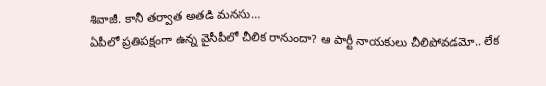శివాజీ. కానీ తర్వాత అతడి మనసు…
ఏపీలో ప్రతిపక్షంగా ఉన్న వైసీపీలో చీలిక రానుందా? ఆ పార్టీ నాయకులు చీలిపోవడమో.. లేక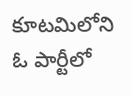కూటమిలోని ఓ పార్టీలో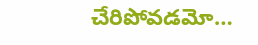చేరిపోవడమో…